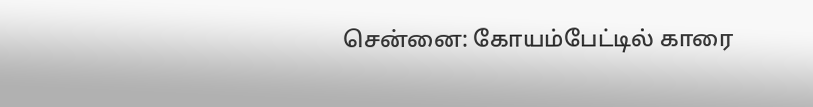சென்னை: கோயம்பேட்டில் காரை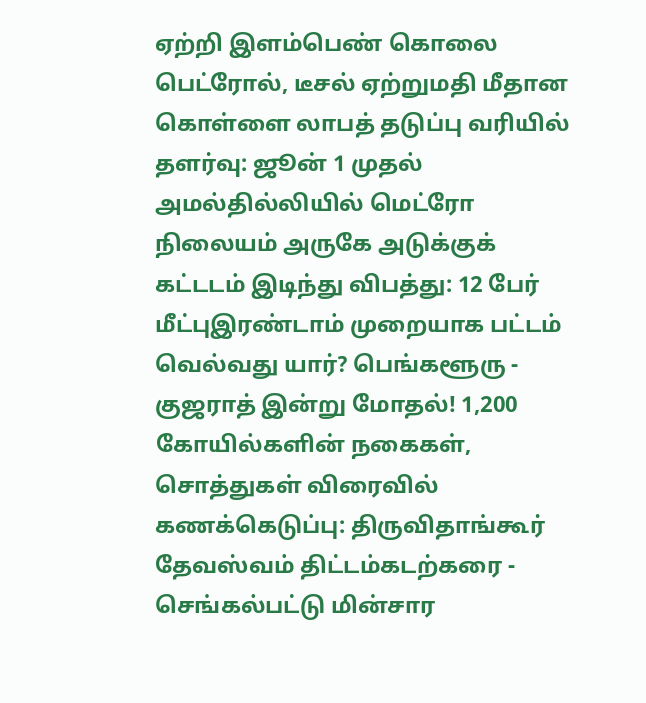ஏற்றி இளம்பெண் கொலை பெட்ரோல், டீசல் ஏற்றுமதி மீதான கொள்ளை லாபத் தடுப்பு வரியில் தளர்வு: ஜூன் 1 முதல் அமல்தில்லியில் மெட்ரோ நிலையம் அருகே அடுக்குக் கட்டடம் இடிந்து விபத்து: 12 பேர் மீட்புஇரண்டாம் முறையாக பட்டம் வெல்வது யார்? பெங்களூரு - குஜராத் இன்று மோதல்! 1,200 கோயில்களின் நகைகள், சொத்துகள் விரைவில் கணக்கெடுப்பு: திருவிதாங்கூர் தேவஸ்வம் திட்டம்கடற்கரை - செங்கல்பட்டு மின்சார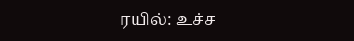ரயில்: உச்ச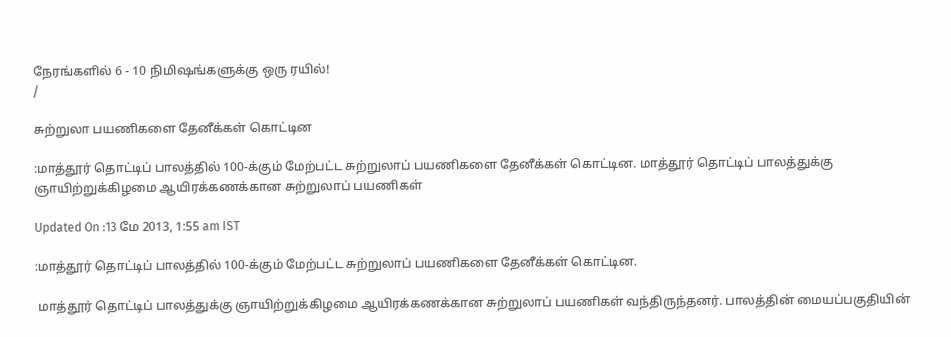நேரங்களில் 6 - 10 நிமிஷங்களுக்கு ஒரு ரயில்!
/

சுற்றுலா பயணிகளை தேனீக்கள் கொட்டின

:மாத்தூர் தொட்டிப் பாலத்தில் 100-க்கும் மேற்பட்ட சுற்றுலாப் பயணிகளை தேனீக்கள் கொட்டின. மாத்தூர் தொட்டிப் பாலத்துக்கு ஞாயிற்றுக்கிழமை ஆயிரக்கணக்கான சுற்றுலாப் பயணிகள்

Updated On :13 மே 2013, 1:55 am IST

:மாத்தூர் தொட்டிப் பாலத்தில் 100-க்கும் மேற்பட்ட சுற்றுலாப் பயணிகளை தேனீக்கள் கொட்டின.

 மாத்தூர் தொட்டிப் பாலத்துக்கு ஞாயிற்றுக்கிழமை ஆயிரக்கணக்கான சுற்றுலாப் பயணிகள் வந்திருந்தனர். பாலத்தின் மையப்பகுதியின்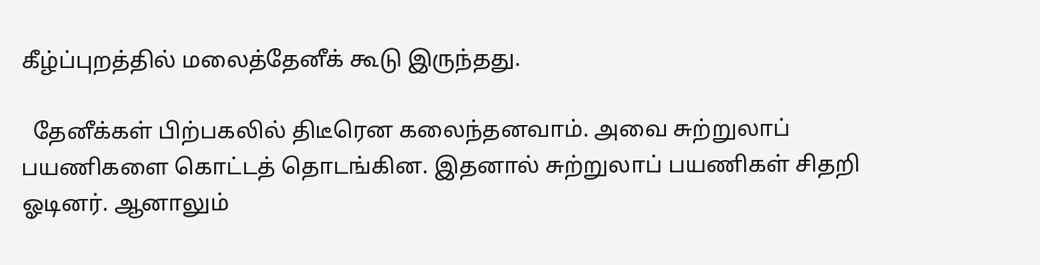கீழ்ப்புறத்தில் மலைத்தேனீக் கூடு இருந்தது.

  தேனீக்கள் பிற்பகலில் திடீரென கலைந்தனவாம். அவை சுற்றுலாப் பயணிகளை கொட்டத் தொடங்கின. இதனால் சுற்றுலாப் பயணிகள் சிதறி ஓடினர். ஆனாலும்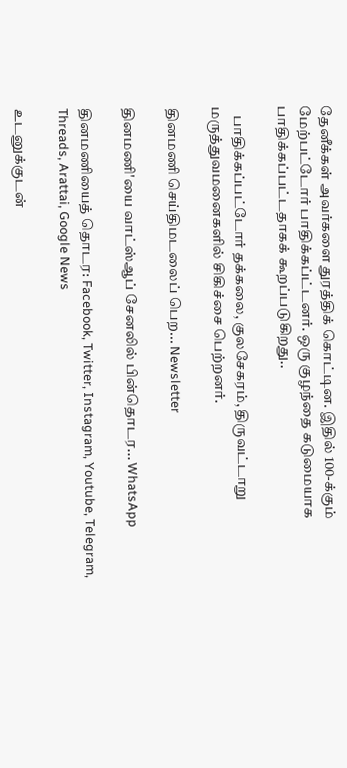தேனீக்கள் அவர்களை துரத்திக் கொட்டின. இதில் 100-க்கும் மேற்பட்டோர் பாதிக்கப்ட்டனர். ஒரு குழந்தை கடுமையாக பாதிக்கப்பட்டதாகக் கூறப்படுகிறது..

   பாதிக்கப்பட்டோர் தக்கலை, குலசேகரம், திருவட்டாறு மருத்துவமனைகளில் சிகிச்சை பெற்றனர்.

தினமணி செய்திமடலைப் பெற... Newsletter

தினமணி'யை வாட்ஸ்ஆப் சேனலில் பின்தொடர... WhatsApp

தினமணியைத் தொடர: Facebook, Twitter, Instagram, Youtube, Telegram, Threads, Arattai, Google News

உடனுக்குடன்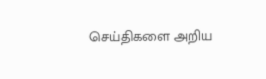செய்திகளை அறிய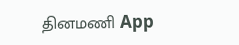தினமணி App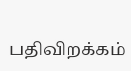பதிவிறக்கம்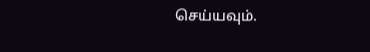செய்யவும்.